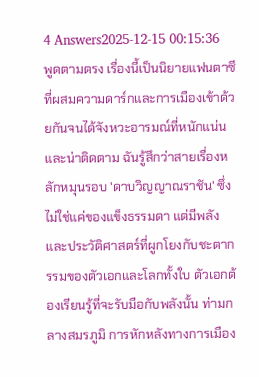4 Answers2025-12-15 00:15:36
พูดตามตรง เรื่องนี้เป็นนิยายแฟนตาซีที่ผสมความดาร์กและการเมืองเข้าด้วยกันจนได้จังหวะอารมณ์ที่หนักแน่นและน่าติดตาม ฉันรู้สึกว่าสายเรื่องหลักหมุนรอบ 'ดาบวิญญาณราชัน' ซึ่งไม่ใช่แค่ของแข็งธรรมดา แต่มีพลังและประวัติศาสตร์ที่ผูกโยงกับชะตากรรมของตัวเอกและโลกทั้งใบ ตัวเอกต้องเรียนรู้ที่จะรับมือกับพลังนั้น ท่ามกลางสมรภูมิ การหักหลังทางการเมือง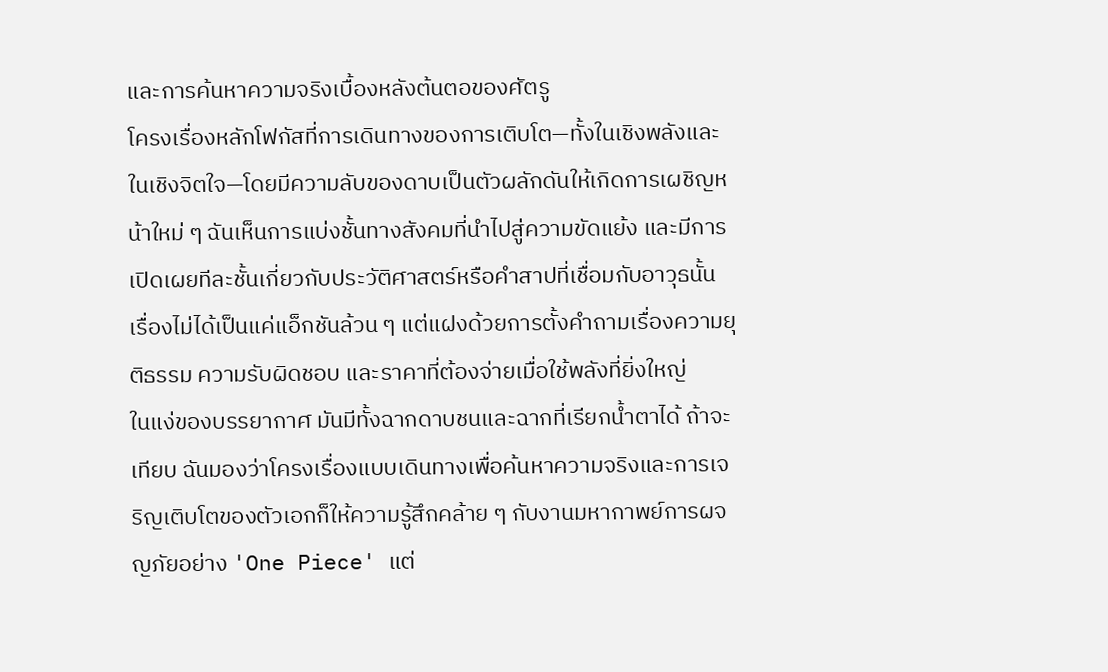และการค้นหาความจริงเบื้องหลังต้นตอของศัตรู
โครงเรื่องหลักโฟกัสที่การเดินทางของการเติบโต—ทั้งในเชิงพลังและในเชิงจิตใจ—โดยมีความลับของดาบเป็นตัวผลักดันให้เกิดการเผชิญหน้าใหม่ ๆ ฉันเห็นการแบ่งชั้นทางสังคมที่นำไปสู่ความขัดแย้ง และมีการเปิดเผยทีละชั้นเกี่ยวกับประวัติศาสตร์หรือคำสาปที่เชื่อมกับอาวุธนั้น เรื่องไม่ได้เป็นแค่แอ็กชันล้วน ๆ แต่แฝงด้วยการตั้งคำถามเรื่องความยุติธรรม ความรับผิดชอบ และราคาที่ต้องจ่ายเมื่อใช้พลังที่ยิ่งใหญ่
ในแง่ของบรรยากาศ มันมีทั้งฉากดาบชนและฉากที่เรียกน้ำตาได้ ถ้าจะเทียบ ฉันมองว่าโครงเรื่องแบบเดินทางเพื่อค้นหาความจริงและการเจริญเติบโตของตัวเอกก็ให้ความรู้สึกคล้าย ๆ กับงานมหากาพย์การผจญภัยอย่าง 'One Piece' แต่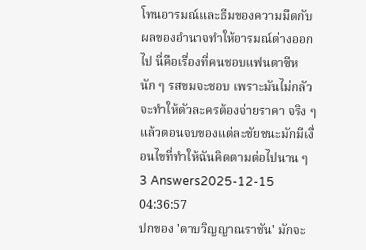โทนอารมณ์และธีมของความมืดกับผลของอำนาจทำให้อารมณ์ต่างออกไป นี่คือเรื่องที่คนชอบแฟนตาซีหนัก ๆ รสขมจะชอบ เพราะมันไม่กลัวจะทำให้ตัวละครต้องจ่ายราคา จริง ๆ แล้วตอนจบของแต่ละชัยชนะมักมีเงื่อนไขที่ทำให้ฉันคิดตามต่อไปนาน ๆ
3 Answers2025-12-15 04:36:57
ปกของ 'ดาบวิญญาณราชัน' มักจะ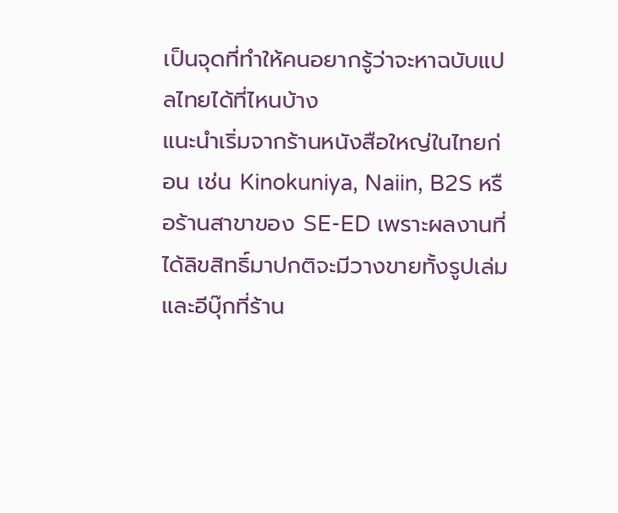เป็นจุดที่ทำให้คนอยากรู้ว่าจะหาฉบับแปลไทยได้ที่ไหนบ้าง
แนะนำเริ่มจากร้านหนังสือใหญ่ในไทยก่อน เช่น Kinokuniya, Naiin, B2S หรือร้านสาขาของ SE-ED เพราะผลงานที่ได้ลิขสิทธิ์มาปกติจะมีวางขายทั้งรูปเล่มและอีบุ๊กที่ร้าน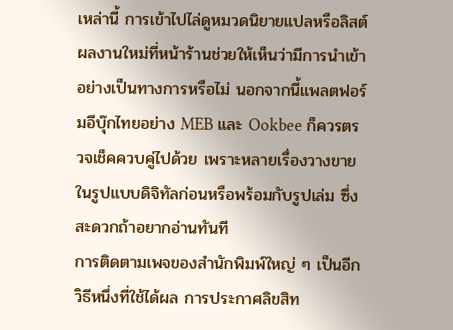เหล่านี้ การเข้าไปไล่ดูหมวดนิยายแปลหรือลิสต์ผลงานใหม่ที่หน้าร้านช่วยให้เห็นว่ามีการนำเข้าอย่างเป็นทางการหรือไม่ นอกจากนี้แพลตฟอร์มอีบุ๊กไทยอย่าง MEB และ Ookbee ก็ควรตรวจเช็คควบคู่ไปด้วย เพราะหลายเรื่องวางขายในรูปแบบดิจิทัลก่อนหรือพร้อมกับรูปเล่ม ซึ่งสะดวกถ้าอยากอ่านทันที
การติดตามเพจของสำนักพิมพ์ใหญ่ ๆ เป็นอีกวิธีหนึ่งที่ใช้ได้ผล การประกาศลิขสิท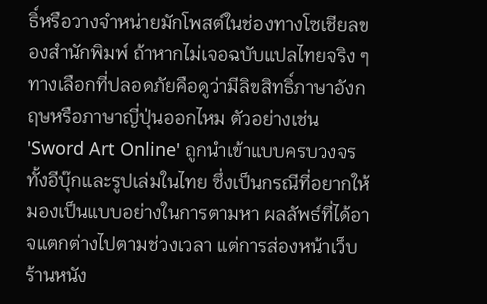ธิ์หรือวางจำหน่ายมักโพสต์ในช่องทางโซเชียลของสำนักพิมพ์ ถ้าหากไม่เจอฉบับแปลไทยจริง ๆ ทางเลือกที่ปลอดภัยคือดูว่ามีลิขสิทธิ์ภาษาอังกฤษหรือภาษาญี่ปุ่นออกไหม ตัวอย่างเช่น 'Sword Art Online' ถูกนำเข้าแบบครบวงจรทั้งอีบุ๊กและรูปเล่มในไทย ซึ่งเป็นกรณีที่อยากให้มองเป็นแบบอย่างในการตามหา ผลลัพธ์ที่ได้อาจแตกต่างไปตามช่วงเวลา แต่การส่องหน้าเว็บร้านหนัง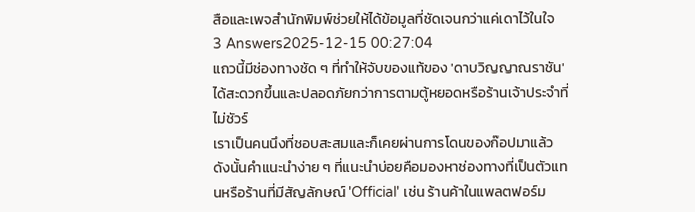สือและเพจสำนักพิมพ์ช่วยให้ได้ข้อมูลที่ชัดเจนกว่าแค่เดาไว้ในใจ
3 Answers2025-12-15 00:27:04
แถวนี้มีช่องทางชัด ๆ ที่ทำให้จับของแท้ของ 'ดาบวิญญาณราชัน' ได้สะดวกขึ้นและปลอดภัยกว่าการตามตู้หยอดหรือร้านเจ้าประจำที่ไม่ชัวร์
เราเป็นคนนึงที่ชอบสะสมและก็เคยผ่านการโดนของก๊อปมาแล้ว ดังนั้นคำแนะนำง่าย ๆ ที่แนะนำบ่อยคือมองหาช่องทางที่เป็นตัวแทนหรือร้านที่มีสัญลักษณ์ 'Official' เช่น ร้านค้าในแพลตฟอร์ม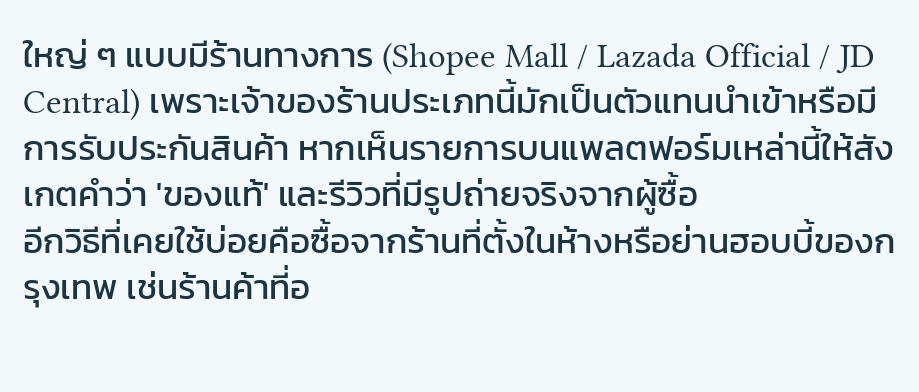ใหญ่ ๆ แบบมีร้านทางการ (Shopee Mall / Lazada Official / JD Central) เพราะเจ้าของร้านประเภทนี้มักเป็นตัวแทนนำเข้าหรือมีการรับประกันสินค้า หากเห็นรายการบนแพลตฟอร์มเหล่านี้ให้สังเกตคำว่า 'ของแท้' และรีวิวที่มีรูปถ่ายจริงจากผู้ซื้อ
อีกวิธีที่เคยใช้บ่อยคือซื้อจากร้านที่ตั้งในห้างหรือย่านฮอบบี้ของกรุงเทพ เช่นร้านค้าที่อ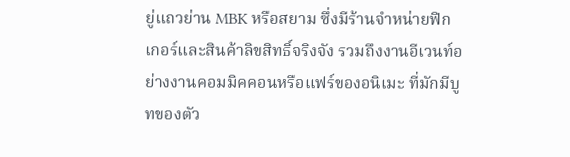ยู่แถวย่าน MBK หรือสยาม ซึ่งมีร้านจำหน่ายฟิกเกอร์และสินค้าลิขสิทธิ์จริงจัง รวมถึงงานอีเวนท์อย่างงานคอมมิคคอนหรือแฟร์ของอนิเมะ ที่มักมีบูทของตัว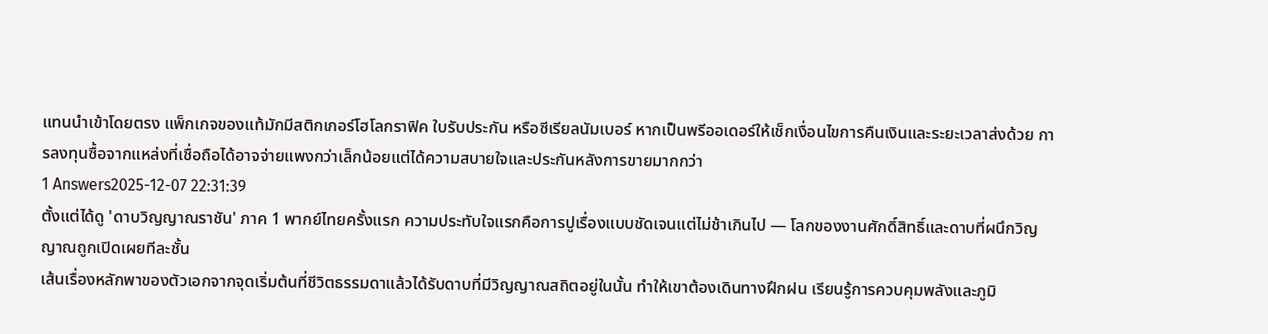แทนนำเข้าโดยตรง แพ็กเกจของแท้มักมีสติกเกอร์โฮโลกราฟิค ใบรับประกัน หรือซีเรียลนัมเบอร์ หากเป็นพรีออเดอร์ให้เช็กเงื่อนไขการคืนเงินและระยะเวลาส่งด้วย การลงทุนซื้อจากแหล่งที่เชื่อถือได้อาจจ่ายแพงกว่าเล็กน้อยแต่ได้ความสบายใจและประกันหลังการขายมากกว่า
1 Answers2025-12-07 22:31:39
ตั้งแต่ได้ดู 'ดาบวิญญาณราชัน' ภาค 1 พากย์ไทยครั้งแรก ความประทับใจแรกคือการปูเรื่องแบบชัดเจนแต่ไม่ช้าเกินไป — โลกของงานศักดิ์สิทธิ์และดาบที่ผนึกวิญญาณถูกเปิดเผยทีละชั้น
เส้นเรื่องหลักพาของตัวเอกจากจุดเริ่มต้นที่ชีวิตธรรมดาแล้วได้รับดาบที่มีวิญญาณสถิตอยู่ในนั้น ทำให้เขาต้องเดินทางฝึกฝน เรียนรู้การควบคุมพลังและภูมิ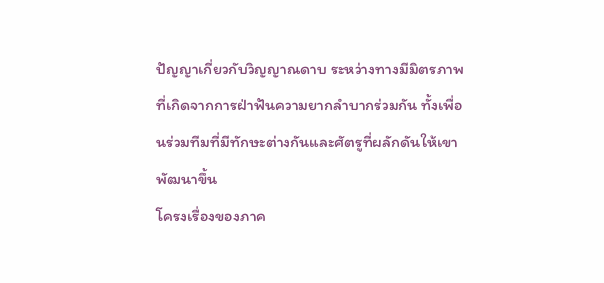ปัญญาเกี่ยวกับวิญญาณดาบ ระหว่างทางมีมิตรภาพที่เกิดจากการฝ่าฟันความยากลำบากร่วมกัน ทั้งเพื่อนร่วมทีมที่มีทักษะต่างกันและศัตรูที่ผลักดันให้เขาพัฒนาขึ้น
โครงเรื่องของภาค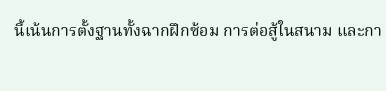นี้เน้นการตั้งฐานทั้งฉากฝึกซ้อม การต่อสู้ในสนาม และกา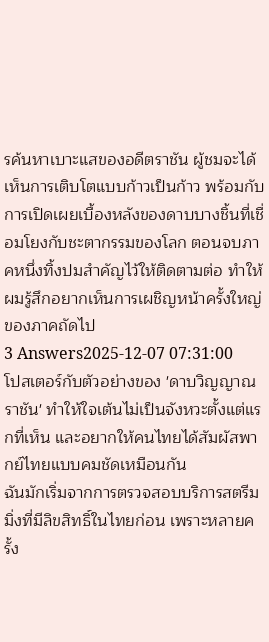รค้นหาเบาะแสของอดีตราชัน ผู้ชมจะได้เห็นการเติบโตแบบก้าวเป็นก้าว พร้อมกับการเปิดเผยเบื้องหลังของดาบบางชิ้นที่เชื่อมโยงกับชะตากรรมของโลก ตอนจบภาคหนึ่งทิ้งปมสำคัญไว้ให้ติดตามต่อ ทำให้ผมรู้สึกอยากเห็นการเผชิญหน้าครั้งใหญ่ของภาคถัดไป
3 Answers2025-12-07 07:31:00
โปสเตอร์กับตัวอย่างของ 'ดาบวิญญาณราชัน' ทำให้ใจเต้นไม่เป็นจังหวะตั้งแต่แรกที่เห็น และอยากให้คนไทยได้สัมผัสพากย์ไทยแบบคมชัดเหมือนกัน
ฉันมักเริ่มจากการตรวจสอบบริการสตรีมมิ่งที่มีลิขสิทธิ์ในไทยก่อน เพราะหลายครั้ง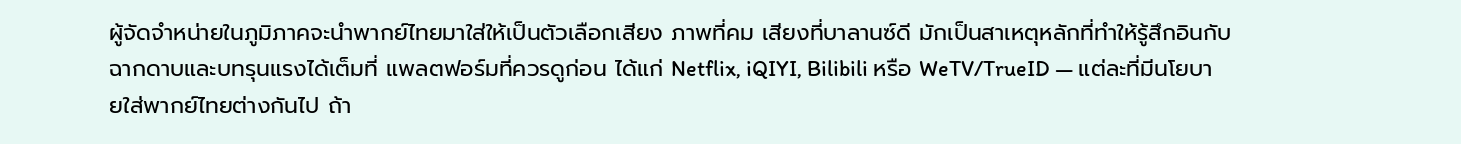ผู้จัดจำหน่ายในภูมิภาคจะนำพากย์ไทยมาใส่ให้เป็นตัวเลือกเสียง ภาพที่คม เสียงที่บาลานซ์ดี มักเป็นสาเหตุหลักที่ทำให้รู้สึกอินกับฉากดาบและบทรุนแรงได้เต็มที่ แพลตฟอร์มที่ควรดูก่อน ได้แก่ Netflix, iQIYI, Bilibili หรือ WeTV/TrueID — แต่ละที่มีนโยบายใส่พากย์ไทยต่างกันไป ถ้า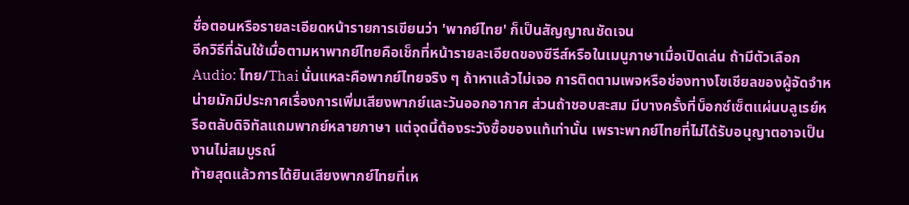ชื่อตอนหรือรายละเอียดหน้ารายการเขียนว่า 'พากย์ไทย' ก็เป็นสัญญาณชัดเจน
อีกวิธีที่ฉันใช้เมื่อตามหาพากย์ไทยคือเช็กที่หน้ารายละเอียดของซีรีส์หรือในเมนูภาษาเมื่อเปิดเล่น ถ้ามีตัวเลือก Audio: ไทย/Thai นั่นแหละคือพากย์ไทยจริง ๆ ถ้าหาแล้วไม่เจอ การติดตามเพจหรือช่องทางโซเชียลของผู้จัดจำหน่ายมักมีประกาศเรื่องการเพิ่มเสียงพากย์และวันออกอากาศ ส่วนถ้าชอบสะสม มีบางครั้งที่บ็อกซ์เซ็ตแผ่นบลูเรย์หรือตลับดิจิทัลแถมพากย์หลายภาษา แต่จุดนี้ต้องระวังซื้อของแท้เท่านั้น เพราะพากย์ไทยที่ไม่ได้รับอนุญาตอาจเป็นงานไม่สมบูรณ์
ท้ายสุดแล้วการได้ยินเสียงพากย์ไทยที่เห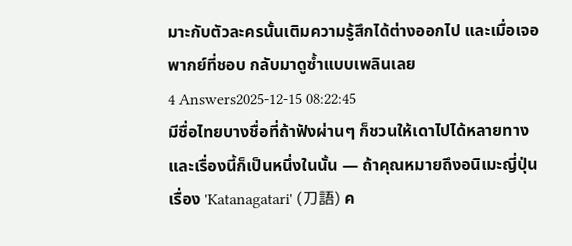มาะกับตัวละครนั้นเติมความรู้สึกได้ต่างออกไป และเมื่อเจอพากย์ที่ชอบ กลับมาดูซ้ำแบบเพลินเลย
4 Answers2025-12-15 08:22:45
มีชื่อไทยบางชื่อที่ถ้าฟังผ่านๆ ก็ชวนให้เดาไปได้หลายทาง และเรื่องนี้ก็เป็นหนึ่งในนั้น — ถ้าคุณหมายถึงอนิเมะญี่ปุ่นเรื่อง 'Katanagatari' (刀語) ค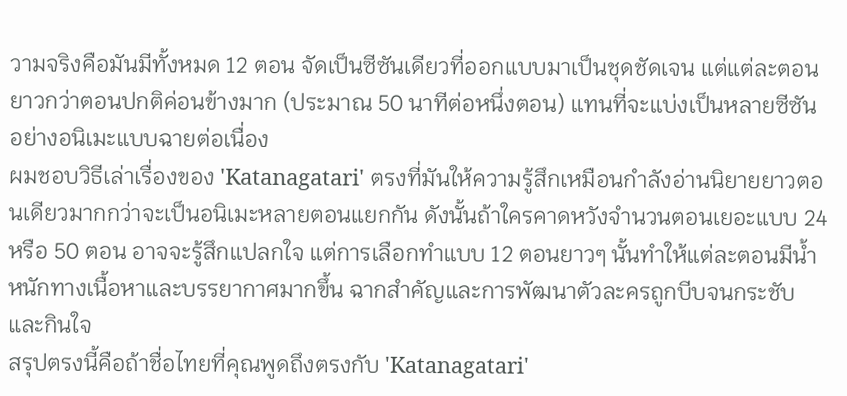วามจริงคือมันมีทั้งหมด 12 ตอน จัดเป็นซีซันเดียวที่ออกแบบมาเป็นชุดชัดเจน แต่แต่ละตอนยาวกว่าตอนปกติค่อนข้างมาก (ประมาณ 50 นาทีต่อหนึ่งตอน) แทนที่จะแบ่งเป็นหลายซีซันอย่างอนิเมะแบบฉายต่อเนื่อง
ผมชอบวิธีเล่าเรื่องของ 'Katanagatari' ตรงที่มันให้ความรู้สึกเหมือนกำลังอ่านนิยายยาวตอนเดียวมากกว่าจะเป็นอนิเมะหลายตอนแยกกัน ดังนั้นถ้าใครคาดหวังจำนวนตอนเยอะแบบ 24 หรือ 50 ตอน อาจจะรู้สึกแปลกใจ แต่การเลือกทำแบบ 12 ตอนยาวๆ นั้นทำให้แต่ละตอนมีน้ำหนักทางเนื้อหาและบรรยากาศมากขึ้น ฉากสำคัญและการพัฒนาตัวละครถูกบีบจนกระชับและกินใจ
สรุปตรงนี้คือถ้าชื่อไทยที่คุณพูดถึงตรงกับ 'Katanagatari'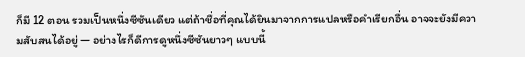ก็มี 12 ตอน รวมเป็นหนึ่งซีซันเดียว แต่ถ้าชื่อที่คุณได้ยินมาจากการแปลหรือคำเรียกอื่น อาจจะยังมีความสับสนได้อยู่ — อย่างไรก็ดีการดูหนึ่งซีซันยาวๆ แบบนี้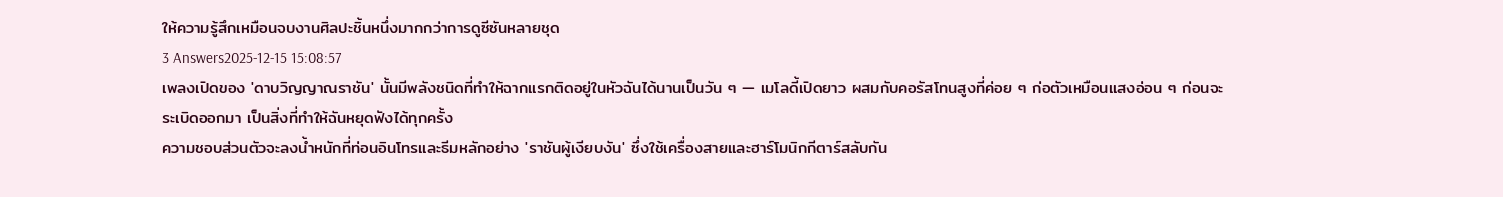ให้ความรู้สึกเหมือนจบงานศิลปะชิ้นหนึ่งมากกว่าการดูซีซันหลายชุด
3 Answers2025-12-15 15:08:57
เพลงเปิดของ 'ดาบวิญญาณราชัน' นั้นมีพลังชนิดที่ทำให้ฉากแรกติดอยู่ในหัวฉันได้นานเป็นวัน ๆ — เมโลดี้เปิดยาว ผสมกับคอรัสโทนสูงที่ค่อย ๆ ก่อตัวเหมือนแสงอ่อน ๆ ก่อนจะระเบิดออกมา เป็นสิ่งที่ทำให้ฉันหยุดฟังได้ทุกครั้ง
ความชอบส่วนตัวจะลงน้ำหนักที่ท่อนอินโทรและธีมหลักอย่าง 'ราชันผู้เงียบงัน' ซึ่งใช้เครื่องสายและฮาร์โมนิกกีตาร์สลับกัน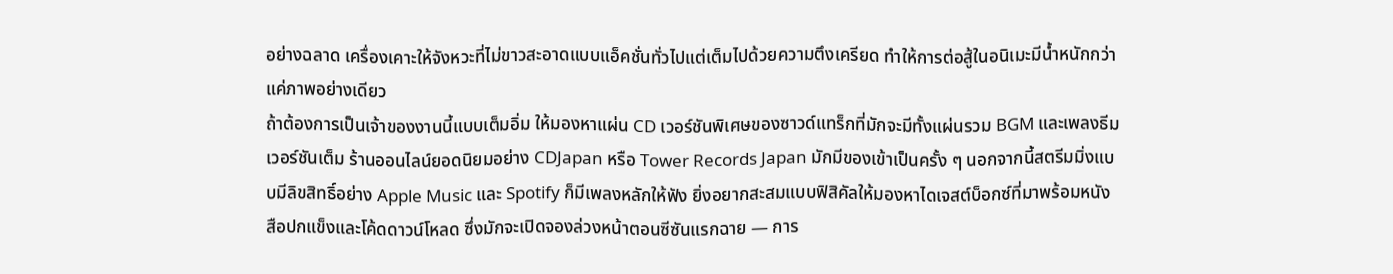อย่างฉลาด เครื่องเคาะให้จังหวะที่ไม่ขาวสะอาดแบบแอ็คชั่นทั่วไปแต่เต็มไปด้วยความตึงเครียด ทำให้การต่อสู้ในอนิเมะมีน้ำหนักกว่าแค่ภาพอย่างเดียว
ถ้าต้องการเป็นเจ้าของงานนี้แบบเต็มอิ่ม ให้มองหาแผ่น CD เวอร์ชันพิเศษของซาวด์แทร็กที่มักจะมีทั้งแผ่นรวม BGM และเพลงธีมเวอร์ชันเต็ม ร้านออนไลน์ยอดนิยมอย่าง CDJapan หรือ Tower Records Japan มักมีของเข้าเป็นครั้ง ๆ นอกจากนี้สตรีมมิ่งแบบมีลิขสิทธิ์อย่าง Apple Music และ Spotify ก็มีเพลงหลักให้ฟัง ยิ่งอยากสะสมแบบฟิสิคัลให้มองหาไดเจสต์บ็อกซ์ที่มาพร้อมหนังสือปกแข็งและโค้ดดาวน์โหลด ซึ่งมักจะเปิดจองล่วงหน้าตอนซีซันแรกฉาย — การ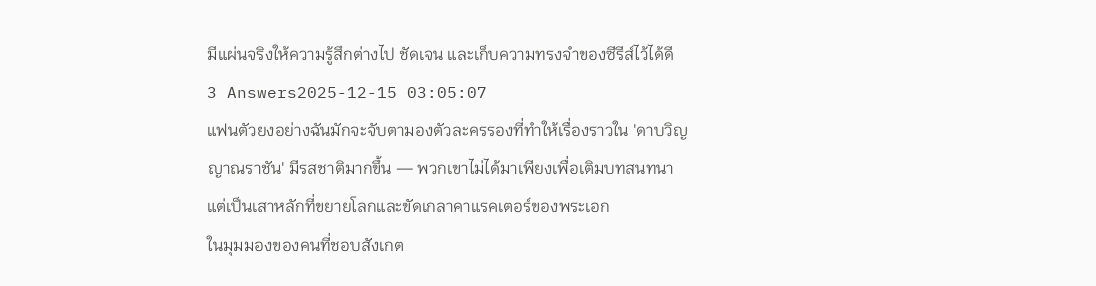มีแผ่นจริงให้ความรู้สึกต่างไป ชัดเจน และเก็บความทรงจำของซีรีส์ไว้ได้ดี
3 Answers2025-12-15 03:05:07
แฟนตัวยงอย่างฉันมักจะจับตามองตัวละครรองที่ทำให้เรื่องราวใน 'ดาบวิญญาณราชัน' มีรสชาติมากขึ้น — พวกเขาไม่ได้มาเพียงเพื่อเติมบทสนทนา แต่เป็นเสาหลักที่ขยายโลกและขัดเกลาคาแรคเตอร์ของพระเอก
ในมุมมองของคนที่ชอบสังเกต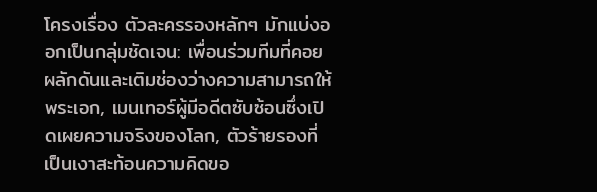โครงเรื่อง ตัวละครรองหลักๆ มักแบ่งออกเป็นกลุ่มชัดเจน: เพื่อนร่วมทีมที่คอยผลักดันและเติมช่องว่างความสามารถให้พระเอก, เมนเทอร์ผู้มีอดีตซับซ้อนซึ่งเปิดเผยความจริงของโลก, ตัวร้ายรองที่เป็นเงาสะท้อนความคิดขอ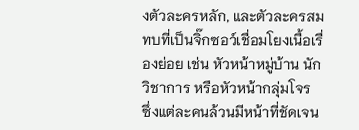งตัวละครหลัก, และตัวละครสมทบที่เป็นจิ๊กซอว์เชื่อมโยงเนื้อเรื่องย่อย เช่น หัวหน้าหมู่บ้าน นักวิชาการ หรือหัวหน้ากลุ่มโจร ซึ่งแต่ละคนล้วนมีหน้าที่ชัดเจน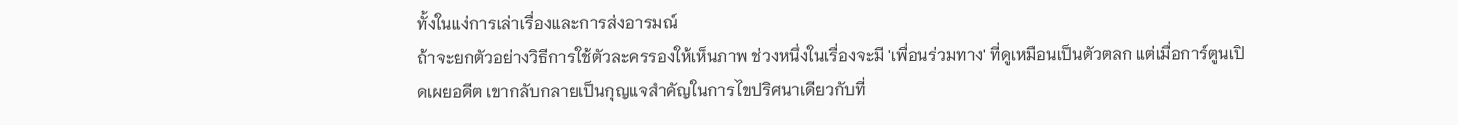ทั้งในแง่การเล่าเรื่องและการส่งอารมณ์
ถ้าจะยกตัวอย่างวิธีการใช้ตัวละครรองให้เห็นภาพ ช่วงหนึ่งในเรื่องจะมี 'เพื่อนร่วมทาง' ที่ดูเหมือนเป็นตัวตลก แต่เมื่อการ์ตูนเปิดเผยอดีต เขากลับกลายเป็นกุญแจสำคัญในการไขปริศนาเดียวกับที่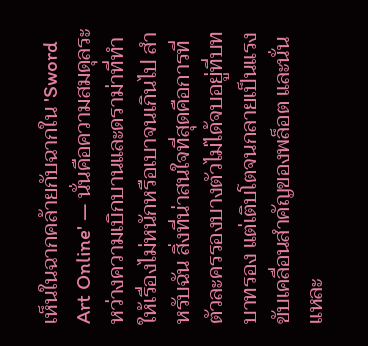เห็นในฉากคล้ายกับฉากใน 'Sword Art Online' — นั่นคือความสมดุลระหว่างความเบิกบานและดราม่าที่ทำให้เรื่องไม่หนักหรือเบาจนเกินไป สำหรับฉัน สิ่งที่น่าสนใจที่สุดคือการที่ตัวละครรองบางตัวไม่ได้จบอยู่ที่บทบาทรอง แต่เติบโตจนกลายเป็นแรงขับเคลื่อนสำคัญของพล็อต และนั่นแหละ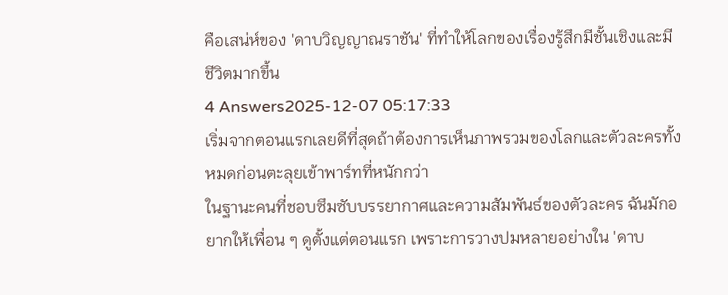คือเสน่ห์ของ 'ดาบวิญญาณราชัน' ที่ทำให้โลกของเรื่องรู้สึกมีชั้นเชิงและมีชีวิตมากขึ้น
4 Answers2025-12-07 05:17:33
เริ่มจากตอนแรกเลยดีที่สุดถ้าต้องการเห็นภาพรวมของโลกและตัวละครทั้งหมดก่อนตะลุยเข้าพาร์ทที่หนักกว่า
ในฐานะคนที่ชอบซึมซับบรรยากาศและความสัมพันธ์ของตัวละคร ฉันมักอยากให้เพื่อน ๆ ดูตั้งแต่ตอนแรก เพราะการวางปมหลายอย่างใน 'ดาบ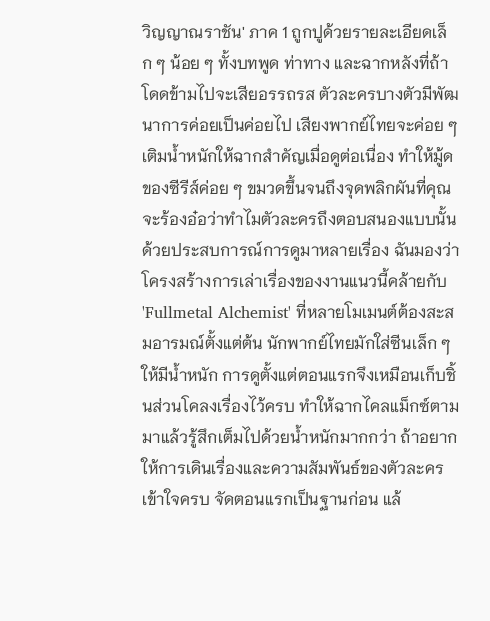วิญญาณราชัน' ภาค 1 ถูกปูด้วยรายละเอียดเล็ก ๆ น้อย ๆ ทั้งบทพูด ท่าทาง และฉากหลังที่ถ้าโดดข้ามไปจะเสียอรรถรส ตัวละครบางตัวมีพัฒนาการค่อยเป็นค่อยไป เสียงพากย์ไทยจะค่อย ๆ เติมน้ำหนักให้ฉากสำคัญเมื่อดูต่อเนื่อง ทำให้มู้ดของซีรีส์ค่อย ๆ ขมวดขึ้นจนถึงจุดพลิกผันที่คุณจะร้องอ๋อว่าทำไมตัวละครถึงตอบสนองแบบนั้น
ด้วยประสบการณ์การดูมาหลายเรื่อง ฉันมองว่าโครงสร้างการเล่าเรื่องของงานแนวนี้คล้ายกับ 'Fullmetal Alchemist' ที่หลายโมเมนต์ต้องสะสมอารมณ์ตั้งแต่ต้น นักพากย์ไทยมักใส่ซีนเล็ก ๆ ให้มีน้ำหนัก การดูตั้งแต่ตอนแรกจึงเหมือนเก็บชิ้นส่วนโคลงเรื่องไว้ครบ ทำให้ฉากไคลแม็กซ์ตามมาแล้วรู้สึกเต็มไปด้วยน้ำหนักมากกว่า ถ้าอยากให้การเดินเรื่องและความสัมพันธ์ของตัวละครเข้าใจครบ จัดตอนแรกเป็นฐานก่อน แล้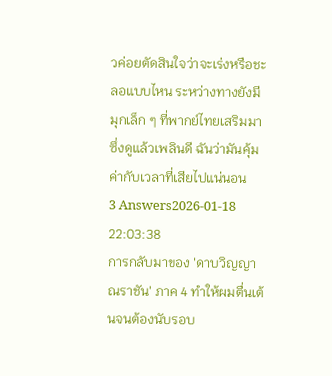วค่อยตัดสินใจว่าจะเร่งหรือชะลอแบบไหน ระหว่างทางยังมีมุกเล็ก ๆ ที่พากย์ไทยเสริมมาซึ่งดูแล้วเพลินดี ฉันว่ามันคุ้มค่ากับเวลาที่เสียไปแน่นอน
3 Answers2026-01-18 22:03:38
การกลับมาของ 'ดาบวิญญาณราชัน' ภาค 4 ทำให้ผมตื่นเต้นจนต้องนับรอบ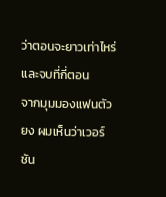ว่าตอนจะยาวเท่าไหร่และจบที่กี่ตอน
จากมุมมองแฟนตัวยง ผมเห็นว่าเวอร์ชัน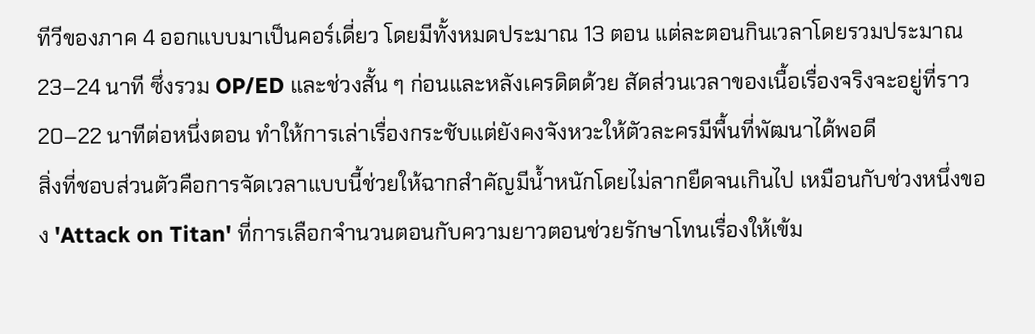ทีวีของภาค 4 ออกแบบมาเป็นคอร์เดี่ยว โดยมีทั้งหมดประมาณ 13 ตอน แต่ละตอนกินเวลาโดยรวมประมาณ 23–24 นาที ซึ่งรวม OP/ED และช่วงสั้น ๆ ก่อนและหลังเครดิตด้วย สัดส่วนเวลาของเนื้อเรื่องจริงจะอยู่ที่ราว 20–22 นาทีต่อหนึ่งตอน ทำให้การเล่าเรื่องกระชับแต่ยังคงจังหวะให้ตัวละครมีพื้นที่พัฒนาได้พอดี
สิ่งที่ชอบส่วนตัวคือการจัดเวลาแบบนี้ช่วยให้ฉากสำคัญมีน้ำหนักโดยไม่ลากยืดจนเกินไป เหมือนกับช่วงหนึ่งของ 'Attack on Titan' ที่การเลือกจำนวนตอนกับความยาวตอนช่วยรักษาโทนเรื่องให้เข้ม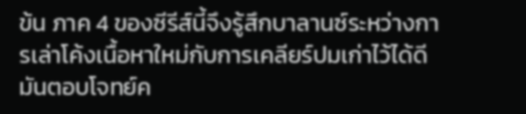ข้น ภาค 4 ของซีรีส์นี้จึงรู้สึกบาลานซ์ระหว่างการเล่าโค้งเนื้อหาใหม่กับการเคลียร์ปมเก่าไว้ได้ดี มันตอบโจทย์ค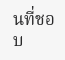นที่ชอบ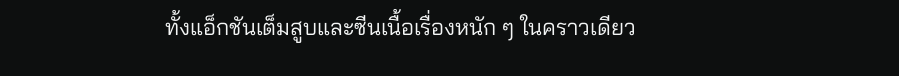ทั้งแอ็กชันเต็มสูบและซีนเนื้อเรื่องหนัก ๆ ในคราวเดียว